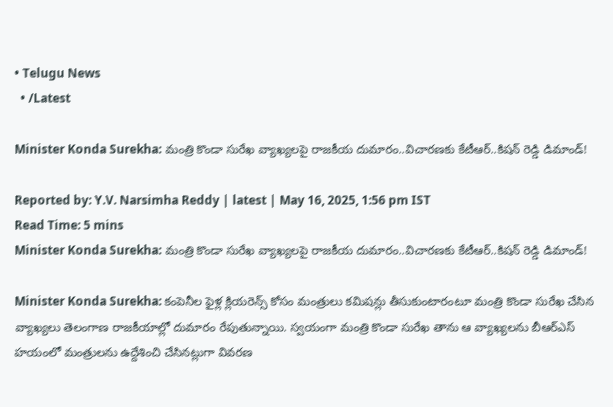• Telugu News
  • /Latest

Minister Konda Surekha: మంత్రి కొండా సురేఖ వ్యాఖ్యలపై రాజకీయ దుమారం..విచారణకు కేటీఆర్..కిషన్ రెడ్డి డిమాండ్!

Reported by: Y.V. Narsimha Reddy | latest | May 16, 2025, 1:56 pm IST
Read Time: 5 mins
Minister Konda Surekha: మంత్రి కొండా సురేఖ వ్యాఖ్యలపై రాజకీయ దుమారం..విచారణకు కేటీఆర్..కిషన్ రెడ్డి డిమాండ్!

Minister Konda Surekha: కంపెనీల ఫైళ్ల క్లియరెన్స్ కోసం మంత్రులు కమిషన్లు తీసుకుంటారంటూ మంత్రి కొండా సురేఖ చేసిన వ్యాఖ్యలు తెలంగాణ రాజకీయాల్లో దుమారం రేపుతున్నాయి. స్వయంగా మంత్రి కొండా సురేఖ తాను ఆ వ్యాఖ్యలను బీఆర్ఎస్ హయంలో మంత్రులను ఉద్దేశించి చేసినట్లుగా వివరణ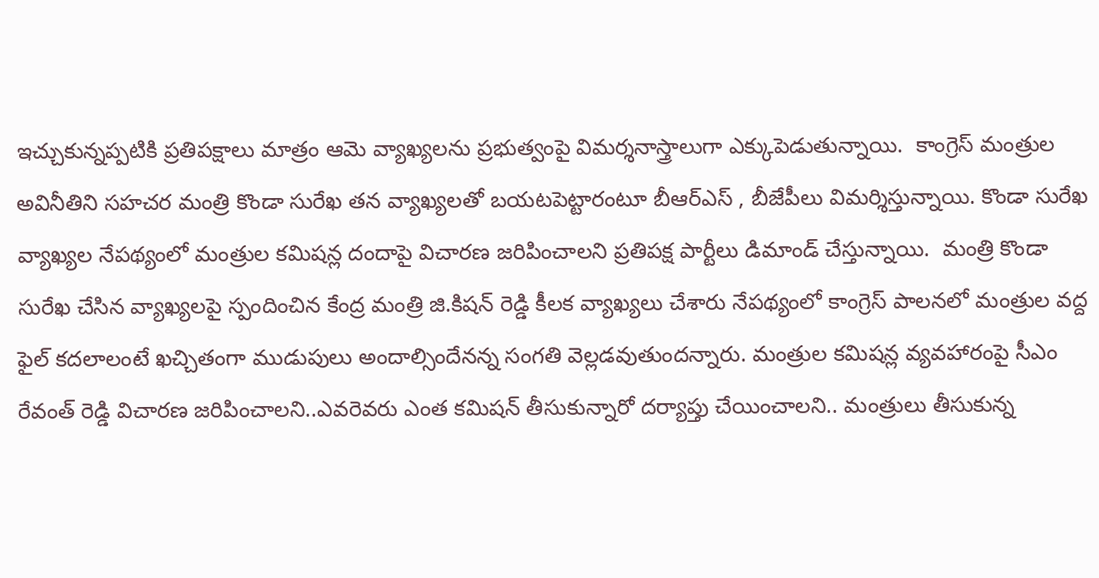ఇచ్చుకున్నప్పటికి ప్రతిపక్షాలు మాత్రం ఆమె వ్యాఖ్యలను ప్రభుత్వంపై విమర్శనాస్త్రాలుగా ఎక్కుపెడుతున్నాయి.  కాంగ్రెస్ మంత్రుల అవినీతిని సహచర మంత్రి కొండా సురేఖ తన వ్యాఖ్యలతో బయటపెట్టారంటూ బీఆర్ఎస్ , బీజేపీలు విమర్శిస్తున్నాయి. కొండా సురేఖ వ్యాఖ్యల నేపథ్యంలో మంత్రుల కమిషన్ల దందాపై విచారణ జరిపించాలని ప్రతిపక్ష పార్టీలు డిమాండ్ చేస్తున్నాయి.  మంత్రి కొండా సురేఖ చేసిన వ్యాఖ్యలపై స్పందించిన కేంద్ర మంత్రి జి.కిషన్ రెడ్డి కీలక వ్యాఖ్యలు చేశారు నేపథ్యంలో కాంగ్రెస్ పాలనలో మంత్రుల వద్ద ఫైల్ కదలాలంటే ఖచ్చితంగా ముడుపులు అందాల్సిందేనన్న సంగతి వెల్లడవుతుందన్నారు. మంత్రుల కమిషన్ల వ్యవహారంపై సీఎం రేవంత్ రెడ్డి విచారణ జరిపించాలని..ఎవరెవరు ఎంత కమిషన్ తీసుకున్నారో దర్యాప్తు చేయించాలని.. మంత్రులు తీసుకున్న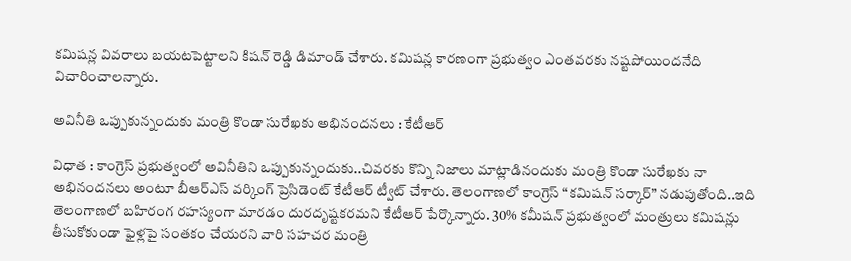కమిషన్ల వివరాలు బయటపెట్టాలని కిషన్ రెడ్డి డిమాండ్ చేశారు. కమిషన్ల కారణంగా ప్రభుత్వం ఎంతవరకు నష్టపోయిందనేది విచారించాలన్నారు.

అవినీతి ఒప్పుకున్నందుకు మంత్రి కొండా సురేఖకు అభినందనలు : కేటీఆర్

విధాత : కాంగ్రెస్ ప్రభుత్వంలో అవినీతిని ఒప్పుకున్నందుకు..చివరకు కొన్ని నిజాలు మాట్లాడినందుకు మంత్రి కొండా సురేఖకు నా అభినందనలు అంటూ బీఆర్ఎస్ వర్కింగ్ ప్రెసిడెంట్ కేటీఆర్ ట్వీట్ చేశారు. తెలంగాణలో కాంగ్రెస్ “కమిషన్ సర్కార్” నడుపుతోంది..ఇది తెలంగాణలో బహిరంగ రహస్యంగా మారడం దురదృష్టకరమని కేటీఆర్ పేర్కొన్నారు. 30% కమీషన్ ప్రభుత్వంలో మంత్రులు కమిషన్లు తీసుకోకుండా ఫైళ్లపై సంతకం చేయరని వారి సహచర మంత్రి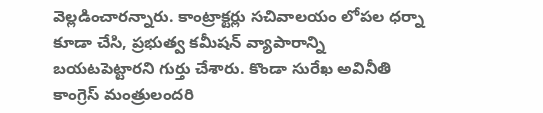వెల్లడించారన్నారు. కాంట్రాక్టర్లు సచివాలయం లోపల ధర్నా కూడా చేసి, ప్రభుత్వ కమీషన్ వ్యాపారాన్ని బయటపెట్టారని గుర్తు చేశారు. కొండా సురేఖ అవినీతి కాంగ్రెస్ మంత్రులందరి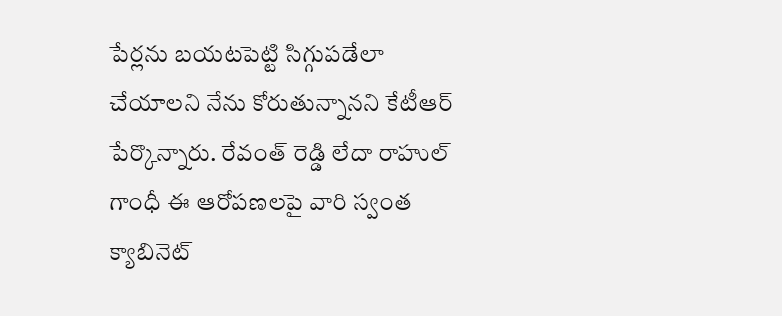పేర్లను బయటపెట్టి సిగ్గుపడేలా చేయాలని నేను కోరుతున్నానని కేటీఆర్ పేర్కొన్నారు. రేవంత్ రెడ్డి లేదా రాహుల్ గాంధీ ఈ ఆరోపణలపై వారి స్వంత క్యాబినెట్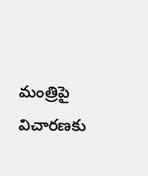మంత్రిపై విచారణకు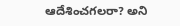ఆదేశించగలరా? అని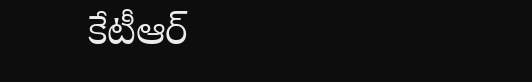కేటీఆర్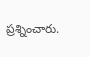ప్రశ్నించారు.